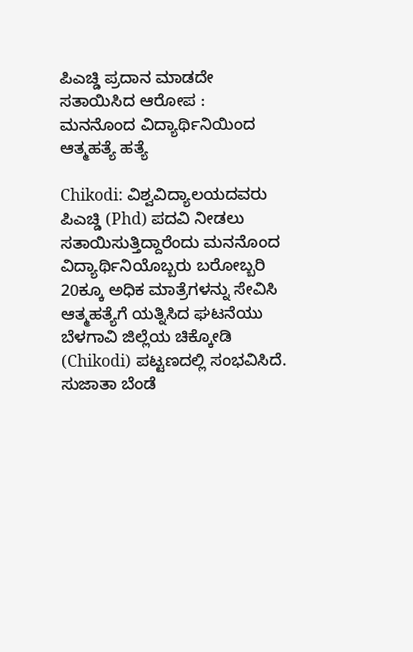ಪಿಎಚ್ಡಿ ಪ್ರದಾನ ಮಾಡದೇ ಸತಾಯಿಸಿದ ಆರೋಪ : ಮನನೊಂದ ವಿದ್ಯಾರ್ಥಿನಿಯಿಂದ ಆತ್ಮಹತ್ಯೆ ಹತ್ಯೆ

Chikodi: ವಿಶ್ವವಿದ್ಯಾಲಯದವರು ಪಿಎಚ್ಡಿ (Phd) ಪದವಿ ನೀಡಲು ಸತಾಯಿಸುತ್ತಿದ್ದಾರೆಂದು ಮನನೊಂದ ವಿದ್ಯಾರ್ಥಿನಿಯೊಬ್ಬರು ಬರೋಬ್ಬರಿ 20ಕ್ಕೂ ಅಧಿಕ ಮಾತ್ರೆಗಳನ್ನು ಸೇವಿಸಿ ಆತ್ಮಹತ್ಯೆಗೆ ಯತ್ನಿಸಿದ ಘಟನೆಯು ಬೆಳಗಾವಿ ಜಿಲ್ಲೆಯ ಚಿಕ್ಕೋಡಿ (Chikodi) ಪಟ್ಟಣದಲ್ಲಿ ಸಂಭವಿಸಿದೆ. ಸುಜಾತಾ ಬೆಂಡೆ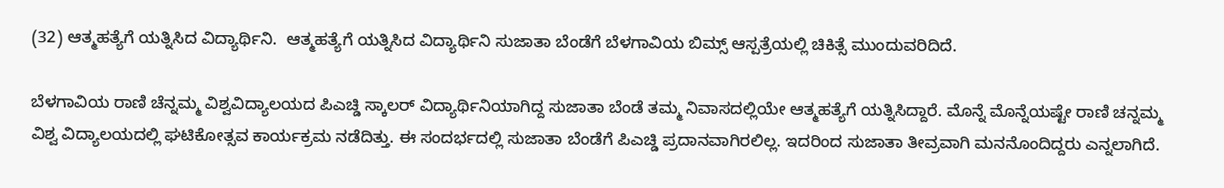(32) ಆತ್ಮಹತ್ಯೆಗೆ ಯತ್ನಿಸಿದ ವಿದ್ಯಾರ್ಥಿನಿ.  ಆತ್ಮಹತ್ಯೆಗೆ ಯತ್ನಿಸಿದ ವಿದ್ಯಾರ್ಥಿನಿ ಸುಜಾತಾ ಬೆಂಡೆಗೆ ಬೆಳಗಾವಿಯ ಬಿಮ್ಸ್ ಆಸ್ಪತ್ರೆಯಲ್ಲಿ ಚಿಕಿತ್ಸೆ ಮುಂದುವರಿದಿದೆ.

ಬೆಳಗಾವಿಯ ರಾಣಿ ಚೆನ್ನಮ್ಮ ವಿಶ್ವವಿದ್ಯಾಲಯದ ಪಿಎಚ್ಡಿ ಸ್ಕಾಲರ್ ವಿದ್ಯಾರ್ಥಿನಿಯಾಗಿದ್ದ ಸುಜಾತಾ ಬೆಂಡೆ ತಮ್ಮ ನಿವಾಸದಲ್ಲಿಯೇ ಆತ್ಮಹತ್ಯೆಗೆ ಯತ್ನಿಸಿದ್ದಾರೆ. ಮೊನ್ನೆ ಮೊನ್ನೆಯಷ್ಟೇ ರಾಣಿ ಚನ್ನಮ್ಮ ವಿಶ್ವ ವಿದ್ಯಾಲಯದಲ್ಲಿ ಘಟಿಕೋತ್ಸವ ಕಾರ್ಯಕ್ರಮ ನಡೆದಿತ್ತು. ಈ ಸಂದರ್ಭದಲ್ಲಿ ಸುಜಾತಾ ಬೆಂಡೆಗೆ ಪಿಎಚ್ಡಿ ಪ್ರದಾನವಾಗಿರಲಿಲ್ಲ. ಇದರಿಂದ ಸುಜಾತಾ ತೀವ್ರವಾಗಿ ಮನನೊಂದಿದ್ದರು ಎನ್ನಲಾಗಿದೆ.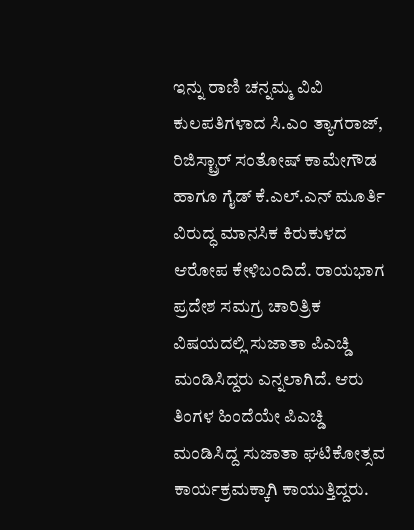ಇನ್ನು ರಾಣಿ ಚನ್ನಮ್ಮ ವಿವಿ ಕುಲಪತಿಗಳಾದ ಸಿ.ಎಂ ತ್ಯಾಗರಾಜ್, ರಿಜಿಸ್ಟ್ರಾರ್ ಸಂತೋಷ್ ಕಾಮೇಗೌಡ ಹಾಗೂ ಗೈಡ್ ಕೆ.ಎಲ್.ಎನ್ ಮೂರ್ತಿ ವಿರುದ್ಧ ಮಾನಸಿಕ ಕಿರುಕುಳದ ಆರೋಪ ಕೇಳಿಬಂದಿದೆ. ರಾಯಭಾಗ ಪ್ರದೇಶ ಸಮಗ್ರ ಚಾರಿತ್ರಿಕ ವಿಷಯದಲ್ಲಿ ಸುಜಾತಾ ಪಿಎಚ್ಡಿ ಮಂಡಿಸಿದ್ದರು ಎನ್ನಲಾಗಿದೆ. ಆರು ತಿಂಗಳ ಹಿಂದೆಯೇ ಪಿಎಚ್ಡಿ ಮಂಡಿಸಿದ್ದ ಸುಜಾತಾ ಘಟಿಕೋತ್ಸವ ಕಾರ್ಯಕ್ರಮಕ್ಕಾಗಿ ಕಾಯುತ್ತಿದ್ದರು.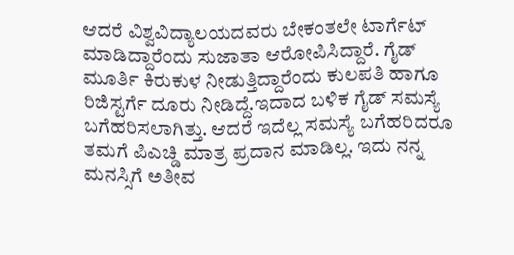ಆದರೆ ವಿಶ್ವವಿದ್ಯಾಲಯದವರು ಬೇಕಂತಲೇ ಟಾರ್ಗೆಟ್ ಮಾಡಿದ್ದಾರೆಂದು ಸುಜಾತಾ ಆರೋಪಿಸಿದ್ದಾರೆ. ಗೈಡ್ ಮೂರ್ತಿ ಕಿರುಕುಳ ನೀಡುತ್ತಿದ್ದಾರೆಂದು ಕುಲಪತಿ ಹಾಗೂ ರಿಜಿಸ್ಟರ್ಗೆ ದೂರು ನೀಡಿದ್ದೆ.ಇದಾದ ಬಳಿಕ ಗೈಡ್ ಸಮಸ್ಯೆ ಬಗೆಹರಿಸಲಾಗಿತ್ತು. ಆದರೆ ಇದೆಲ್ಲ ಸಮಸ್ಯೆ ಬಗೆಹರಿದರೂ ತಮಗೆ ಪಿಎಚ್ಡಿ ಮಾತ್ರ ಪ್ರದಾನ ಮಾಡಿಲ್ಲ. ಇದು ನನ್ನ ಮನಸ್ಸಿಗೆ ಅತೀವ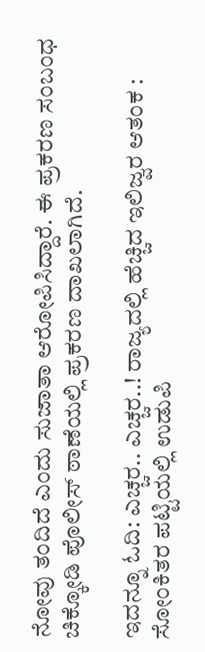ನೋವು ತಂದಿದೆ ಎಂದು ಸುಜಾತಾ ಆರೋಪಿಸಿದ್ದಾರೆ. ಈ ಪ್ರಕರಣ ಸಂಬಂಧ ಚಿಕ್ಕೋಡಿ ಪೊಲೀಸ್ ಠಾಣೆಯಲ್ಲಿ ಪ್ರಕರಣ ದಾಖಲಾಗಿದೆ.

ಇದನ್ನೂ ಓದಿ: ಎಚ್ಚರ.. ಎಚ್ಚರ..! ರಾಜ್ಯದಲ್ಲಿ ಹೆಚ್ಚಿದ ಇಲಿಜ್ವರ ಆತಂಕ : ಸೋಂಕಿತರ ಪಟ್ಟಿಯಲ್ಲಿ ಉಡುಪಿ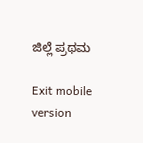ಜಿಲ್ಲೆ ಪ್ರಥಮ

Exit mobile version